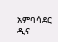አምባሳደር ዲና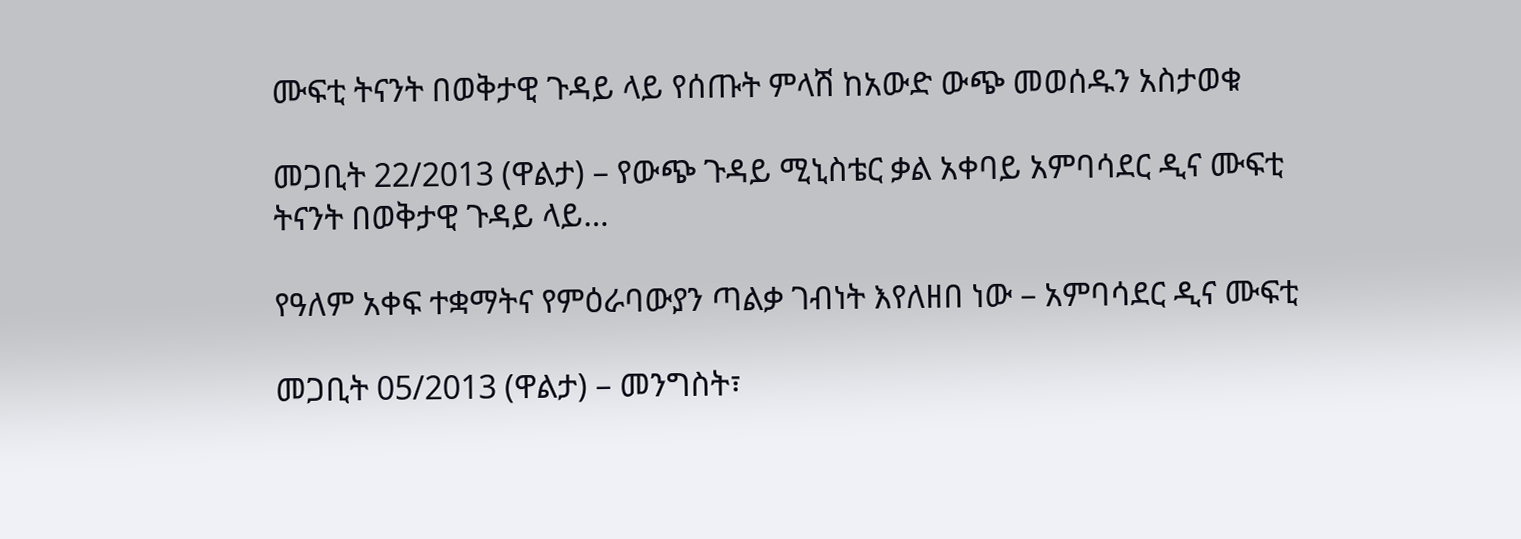ሙፍቲ ትናንት በወቅታዊ ጉዳይ ላይ የሰጡት ምላሽ ከአውድ ውጭ መወሰዱን አስታወቁ

መጋቢት 22/2013 (ዋልታ) – የውጭ ጉዳይ ሚኒስቴር ቃል አቀባይ አምባሳደር ዲና ሙፍቲ ትናንት በወቅታዊ ጉዳይ ላይ…

የዓለም አቀፍ ተቋማትና የምዕራባውያን ጣልቃ ገብነት እየለዘበ ነው – አምባሳደር ዲና ሙፍቲ

መጋቢት 05/2013 (ዋልታ) – መንግስት፣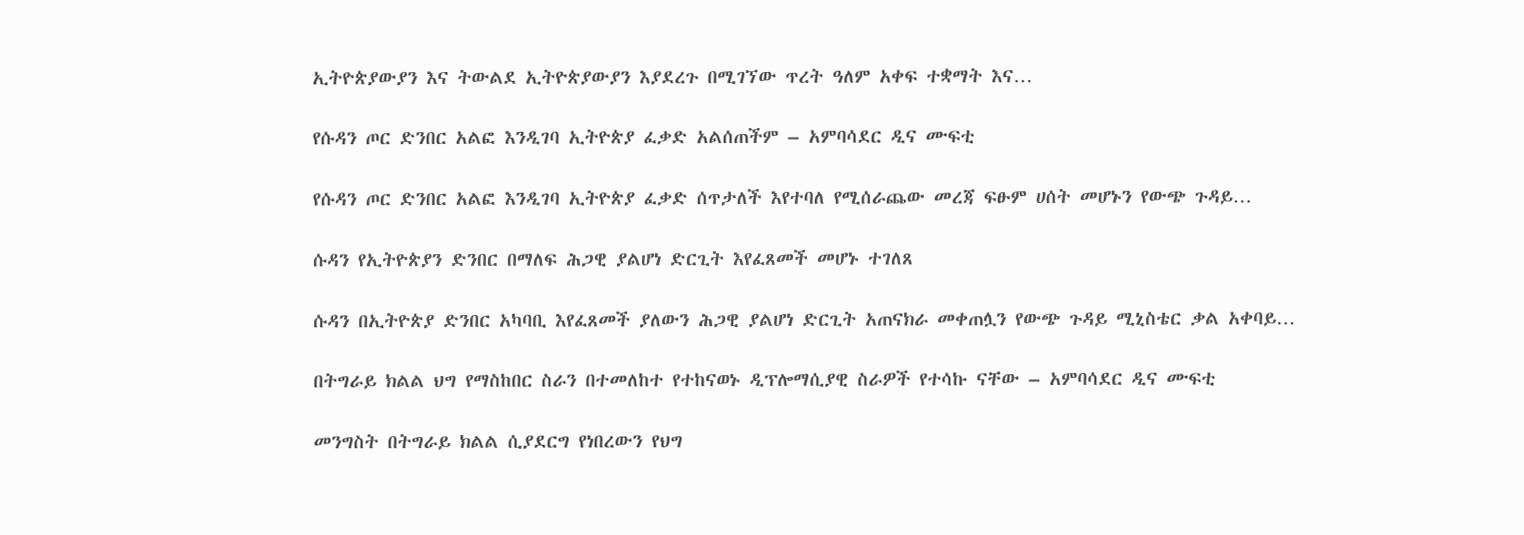ኢትዮጵያውያን እና ትውልደ ኢትዮጵያውያን እያደረጉ በሚገኘው ጥረት ዓለም አቀፍ ተቋማት እና…

የሱዳን ጦር ድንበር አልፎ እንዲገባ ኢትዮጵያ ፈቃድ አልሰጠችም – አምባሳደር ዲና ሙፍቲ

የሱዳን ጦር ድንበር አልፎ እንዲገባ ኢትዮጵያ ፈቃድ ሰጥታለች እየተባለ የሚሰራጨው መረጃ ፍፁም ሀሰት መሆኑን የውጭ ጉዳይ…

ሱዳን የኢትዮጵያን ድንበር በማለፍ ሕጋዊ ያልሆነ ድርጊት እየፈጸመች መሆኑ ተገለጸ

ሱዳን በኢትዮጵያ ድንበር አካባቢ እየፈጸመች ያለውን ሕጋዊ ያልሆነ ድርጊት አጠናክራ መቀጠሏን የውጭ ጉዳይ ሚኒስቴር ቃል አቀባይ…

በትግራይ ክልል ህግ የማስከበር ስራን በተመለከተ የተከናወኑ ዲፕሎማሲያዊ ስራዎች የተሳኩ ናቸው – አምባሳደር ዲና ሙፍቲ

መንግስት በትግራይ ክልል ሲያደርግ የነበረውን የህግ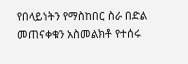የበላይነትን የማስከበር ስራ በድል መጠናቀቁን አስመልክቶ የተሰሩ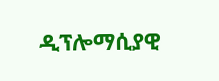ዲፕሎማሲያዊ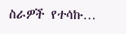ስራዎች የተሳኩ…